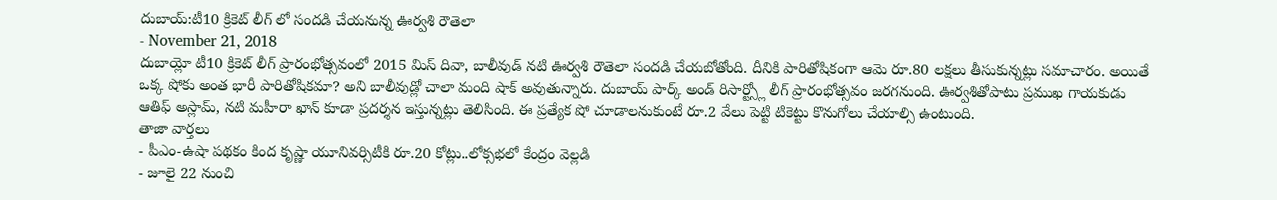దుబాయ్:టీ10 క్రికెట్ లీగ్ లో సందడి చేయనున్న ఊర్వశి రౌతెలా
- November 21, 2018
దుబాయ్లో టీ10 క్రికెట్ లీగ్ ప్రారంభోత్సవంలో 2015 మిస్ దివా, బాలీవుడ్ నటి ఊర్వశి రౌతెలా సందడి చేయబోతోంది. దీనికి పారితోషికంగా ఆమె రూ.80 లక్షలు తీసుకున్నట్లు సమాచారం. అయితే ఒక్క షోకు అంత భారీ పారితోషికమా? అని బాలీవుడ్లో చాలా మంది షాక్ అవుతున్నారు. దుబాయ్ పార్క్ అండ్ రిసార్ట్స్లో లీగ్ ప్రారంభోత్సవం జరగనుంది. ఊర్వశితోపాటు ప్రముఖ గాయకుడు ఆతిఫ్ అస్లామ్, నటి మహీరా ఖాన్ కూడా ప్రదర్శన ఇస్తున్నట్లు తెలిసింది. ఈ ప్రత్యేక షో చూడాలనుకుంటే రూ.2 వేలు పెట్టి టికెట్టు కొనుగోలు చేయాల్సి ఉంటుంది.
తాజా వార్తలు
- పీఎం-ఉషా పథకం కింద కృష్ణా యూనివర్సిటీకి రూ.20 కోట్లు..లోక్సభలో కేంద్రం వెల్లడి
- జూలై 22 నుంచి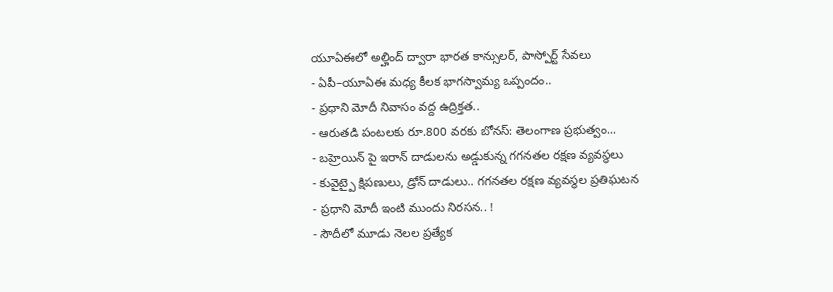యూఏఈలో అల్హింద్ ద్వారా భారత కాన్సులర్, పాస్పోర్ట్ సేవలు
- ఏపీ–యూఏఈ మధ్య కీలక భాగస్వామ్య ఒప్పందం..
- ప్రధాని మోదీ నివాసం వద్ద ఉద్రిక్తత..
- ఆరుతడి పంటలకు రూ.800 వరకు బోనస్: తెలంగాణ ప్రభుత్వం...
- బహ్రెయిన్ పై ఇరాన్ దాడులను అడ్డుకున్న గగనతల రక్షణ వ్యవస్థలు
- కువైట్పై క్షిపణులు, డ్రోన్ దాడులు.. గగనతల రక్షణ వ్యవస్థల ప్రతిఘటన
- ప్రధాని మోదీ ఇంటి ముందు నిరసన.. !
- సౌదీలో మూడు నెలల ప్రత్యేక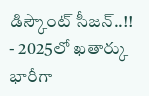డిస్కౌంట్ సీజన్..!!
- 2025లో ఖతార్కు భారీగా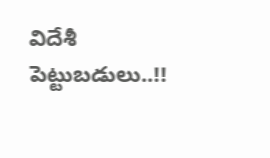విదేశీ పెట్టుబడులు..!!